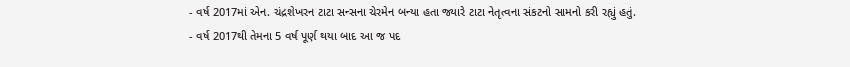- વર્ષ 2017માં એન. ચંદ્રશેખરન ટાટા સન્સના ચેરમેન બન્યા હતા જ્યારે ટાટા નેતૃત્વના સંકટનો સામનો કરી રહ્યું હતું.
- વર્ષ 2017થી તેમના 5 વર્ષ પૂર્ણ થયા બાદ આ જ પદ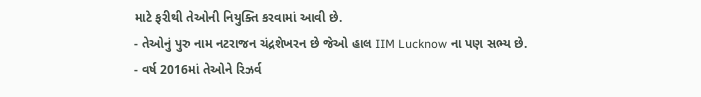માટે ફરીથી તેઓની નિયુક્તિ કરવામાં આવી છે.
- તેઓનું પુરુ નામ નટરાજન ચંદ્રશેખરન છે જેઓ હાલ IIM Lucknow ના પણ સભ્ય છે.
- વર્ષ 2016માં તેઓને રિઝર્વ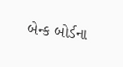બેન્ક બોર્ડના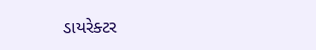ડાયરેક્ટર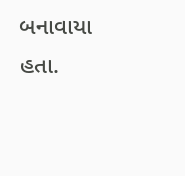બનાવાયા હતા.